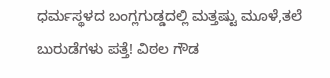ಧರ್ಮಸ್ಥಳದ ಬಂಗ್ಲಗುಡ್ಡದಲ್ಲಿ ಮತ್ತಷ್ಟು ಮೂಳೆ,ತಲೆ ಬುರುಡೆಗಳು ಪತ್ತೆ! ವಿಠಲ ಗೌಡ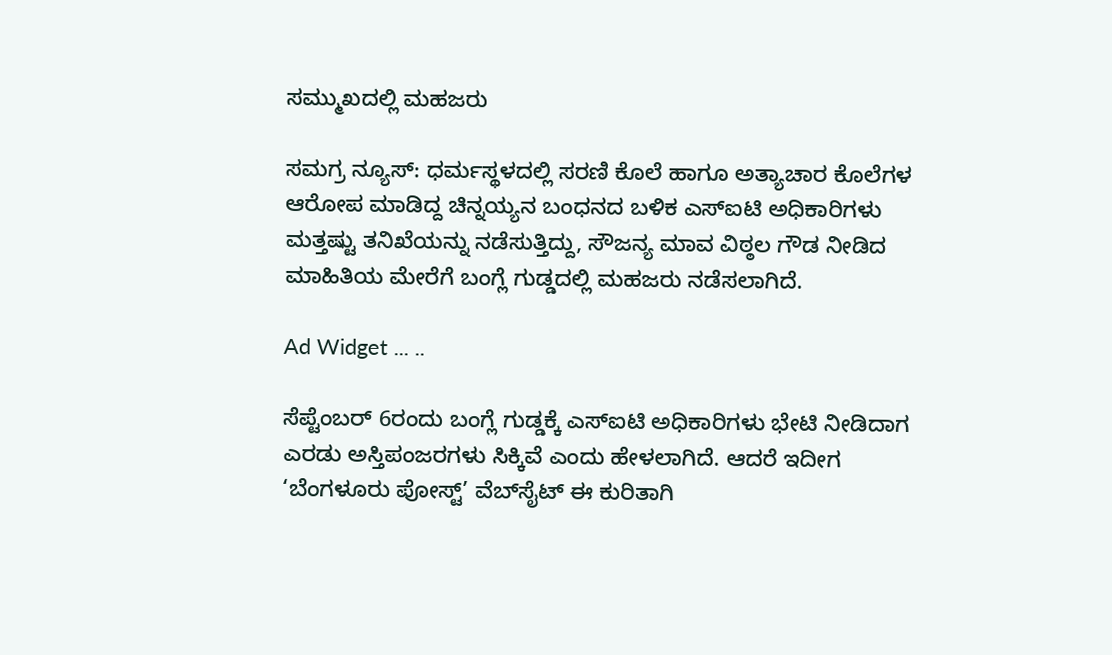ಸಮ್ಮುಖದಲ್ಲಿ ಮಹಜರು

ಸಮಗ್ರ ನ್ಯೂಸ್: ಧರ್ಮಸ್ಥಳದಲ್ಲಿ ಸರಣಿ ಕೊಲೆ ಹಾಗೂ ಅತ್ಯಾಚಾರ ಕೊಲೆಗಳ ಆರೋಪ ಮಾಡಿದ್ದ ಚಿನ್ನಯ್ಯನ ಬಂಧನದ ಬಳಿಕ ಎಸ್‌ಐಟಿ ಅಧಿಕಾರಿಗಳು ಮತ್ತಷ್ಟು ತನಿಖೆಯನ್ನು ನಡೆಸುತ್ತಿದ್ದು, ಸೌಜನ್ಯ ಮಾವ ವಿಠ್ಠಲ ಗೌಡ ನೀಡಿದ ಮಾಹಿತಿಯ ಮೇರೆಗೆ ಬಂಗ್ಲೆ ಗುಡ್ಡದಲ್ಲಿ ಮಹಜರು ನಡೆಸಲಾಗಿದೆ.

Ad Widget ... ..

ಸೆಪ್ಟೆಂಬರ್‌ 6ರಂದು ಬಂಗ್ಲೆ ಗುಡ್ಡಕ್ಕೆ ಎಸ್‌ಐಟಿ ಅಧಿಕಾರಿಗಳು ಭೇಟಿ ನೀಡಿದಾಗ ಎರಡು ಅಸ್ತಿಪಂಜರಗಳು ಸಿಕ್ಕಿವೆ ಎಂದು ಹೇಳಲಾಗಿದೆ. ಆದರೆ ಇದೀಗ ‘ಬೆಂಗಳೂರು ಪೋಸ್ಟ್‌’ ವೆಬ್‌ಸೈಟ್‌ ಈ ಕುರಿತಾಗಿ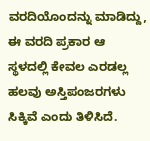ವರದಿಯೊಂದನ್ನು ಮಾಡಿದ್ದು, ಈ ವರದಿ ಪ್ರಕಾರ ಆ ಸ್ಥಳದಲ್ಲಿ ಕೇವಲ ಎರಡಲ್ಲ ಹಲವು ಅಸ್ತಿಪಂಜರಗಳು ಸಿಕ್ಕಿವೆ ಎಂದು ತಿಳಿಸಿದೆ.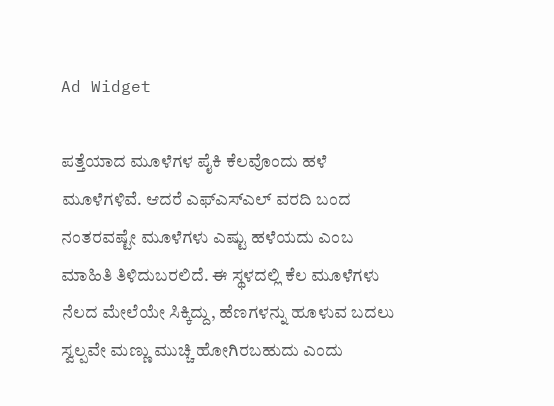Ad Widget

ಪತ್ತೆಯಾದ ಮೂಳೆಗಳ ಪೈಕಿ ಕೆಲವೊಂದು ಹಳೆ ಮೂಳೆಗಳಿವೆ. ಆದರೆ ಎಫ್‌ಎಸ್‌ಎಲ್‌ ವರದಿ ಬಂದ ನಂತರವಷ್ಟೇ ಮೂಳೆಗಳು ಎಷ್ಟು ಹಳೆಯದು ಎಂಬ ಮಾಹಿತಿ ತಿಳಿದುಬರಲಿದೆ. ಈ ಸ್ಥಳದಲ್ಲಿ ಕೆಲ ಮೂಳೆಗಳು ನೆಲದ ಮೇಲೆಯೇ ಸಿಕ್ಕಿದ್ದು, ಹೆಣಗಳನ್ನು ಹೂಳುವ ಬದಲು ಸ್ವಲ್ಪವೇ ಮಣ್ಣು ಮುಚ್ಚಿ ಹೋಗಿರಬಹುದು ಎಂದು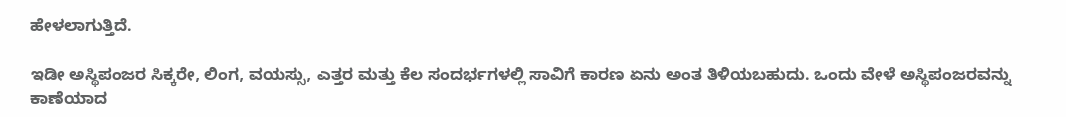ಹೇಳಲಾಗುತ್ತಿದೆ.

ಇಡೀ ಅಸ್ಥಿಪಂಜರ ಸಿಕ್ಕರೇ, ಲಿಂಗ, ವಯಸ್ಸು, ಎತ್ತರ ಮತ್ತು ಕೆಲ ಸಂದರ್ಭಗಳಲ್ಲಿ ಸಾವಿಗೆ ಕಾರಣ ಏನು ಅಂತ ತಿಳಿಯಬಹುದು. ಒಂದು ವೇಳೆ ಅಸ್ಥಿಪಂಜರವನ್ನು ಕಾಣೆಯಾದ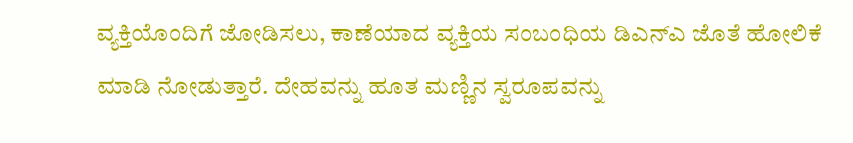ವ್ಯಕ್ತಿಯೊಂದಿಗೆ ಜೋಡಿಸಲು, ಕಾಣೆಯಾದ ವ್ಯಕ್ತಿಯ ಸಂಬಂಧಿಯ ಡಿಎನ್‌ಎ ಜೊತೆ ಹೋಲಿಕೆ ಮಾಡಿ ನೋಡುತ್ತಾರೆ. ದೇಹವನ್ನು ಹೂತ ಮಣ್ಣಿನ ಸ್ವರೂಪವನ್ನು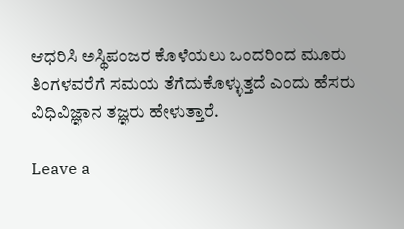ಆಧರಿಸಿ ಅಸ್ಥಿಪಂಜರ ಕೊಳೆಯಲು ಒಂದರಿಂದ ಮೂರು ತಿಂಗಳವರೆಗೆ ಸಮಯ ತೆಗೆದುಕೊಳ್ಳುತ್ತದೆ ಎಂದು ಹೆಸರು ವಿಧಿವಿಜ್ಞಾನ ತಜ್ಞರು ಹೇಳುತ್ತಾರೆ.

Leave a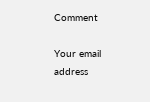Comment

Your email address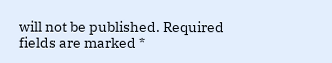will not be published. Required fields are marked *